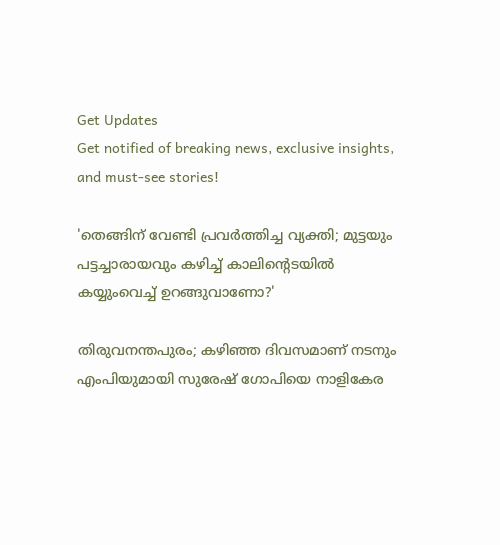Get Updates
Get notified of breaking news, exclusive insights, and must-see stories!

'തെങ്ങിന് വേണ്ടി പ്രവർത്തിച്ച വ്യക്തി; മുട്ടയും പട്ടച്ചാരായവും കഴിച്ച് കാലിന്റെടയിൽ കയ്യുംവെച്ച് ഉറങ്ങുവാണോ?'

തിരുവനന്തപുരം; കഴിഞ്ഞ ദിവസമാണ് നടനും എംപിയുമായി സുരേഷ് ഗോപിയെ നാളികേര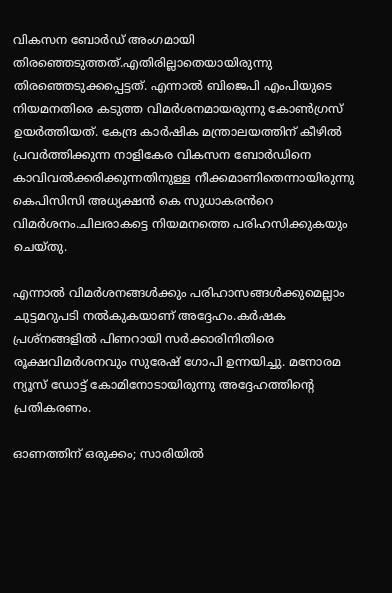വികസന ബോർഡ് അംഗമായി തിരഞ്ഞെടുത്തത്.എതിരില്ലാതെയായിരുന്നു തിരഞ്ഞെടുക്കപ്പെട്ടത്. എന്നാൽ ബിജെപി എംപിയുടെ നിയമനതിരെ കടുത്ത വിമർശനമായരുന്നു കോൺഗ്രസ് ഉയർത്തിയത്. കേന്ദ്ര കാര്‍ഷിക മന്ത്രാലയത്തിന് കീഴിൽ പ്രവർത്തിക്കുന്ന നാളികേര വികസന ബോർഡിനെ കാവിവൽക്കരിക്കുന്നതിനുള്ള നീക്കമാണിതെന്നായിരുന്നു കെപിസിസി അധ്യക്ഷൻ കെ സുധാകരൻറെ വിമർശനം.ചിലരാകട്ടെ നിയമനത്തെ പരിഹസിക്കുകയും ചെയ്തു.

എന്നാൽ വിമർശനങ്ങൾക്കും പരിഹാസങ്ങൾക്കുമെല്ലാം ചുട്ടമറുപടി നൽകുകയാണ് അദ്ദേഹം.കർഷക പ്രശ്നങ്ങളിൽ പിണറായി സർക്കാരിനിതിരെ രൂക്ഷവിമർശനവും സുരേഷ് ഗോപി ഉന്നയിച്ചു. മനോരമ ന്യൂസ് ഡോട്ട് കോമിനോടായിരുന്നു അദ്ദേഹത്തിന്റെ പ്രതികരണം.

ഓണത്തിന് ഒരുക്കം; സാരിയിൽ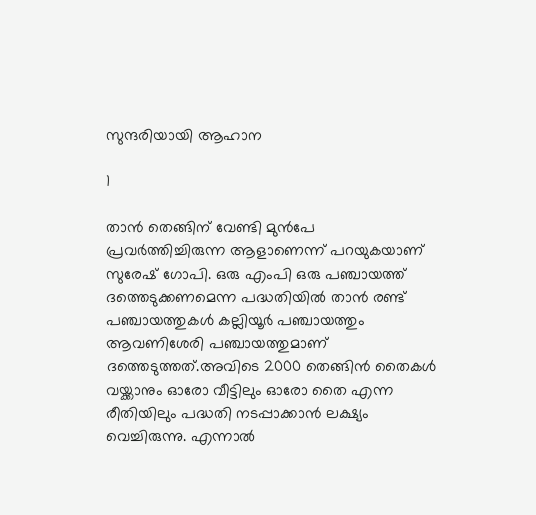സുന്ദരിയായി ആഹാന

1

താൻ തെങ്ങിന് വേണ്ടി മുൻപേ പ്രവർത്തിച്ചിരുന്ന ആളാണെന്ന് പറയുകയാണ് സുരേഷ് ഗോപി. ഒരു എംപി ഒരു പഞ്ചായത്ത് ദത്തെടുക്കണമെന്ന പദ്ധതിയിൽ താൻ രണ്ട് പഞ്ചായത്തുകൾ കല്ലിയൂർ പഞ്ചായത്തും ആവണിശേരി പഞ്ചായത്തുമാണ് ദത്തെടുത്തത്.അവിടെ 2000 തെങ്ങിൻ തൈകൾ വയ്ക്കാനും ഓരോ വീട്ടിലും ഓരോ തൈ എന്ന രീതിയിലും പദ്ധതി നടപ്പാക്കാൻ ലക്ഷ്യം വെച്ചിരുന്നു. എന്നാൽ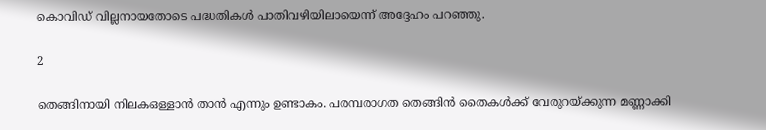കൊവിഡ് വില്ലനായതോടെ പദ്ധതികൾ പാതിവഴിയിലായെന്ന് അദ്ദേഹം പറഞ്ഞു.

2

തെങ്ങിനായി നിലകഒള്ളാൻ താൻ എന്നും ഉണ്ടാകം. പരമ്പരാഗത തെങ്ങിൻ തൈകൾക്ക് വേരുറയ്ക്കുന്ന മണ്ണാക്കി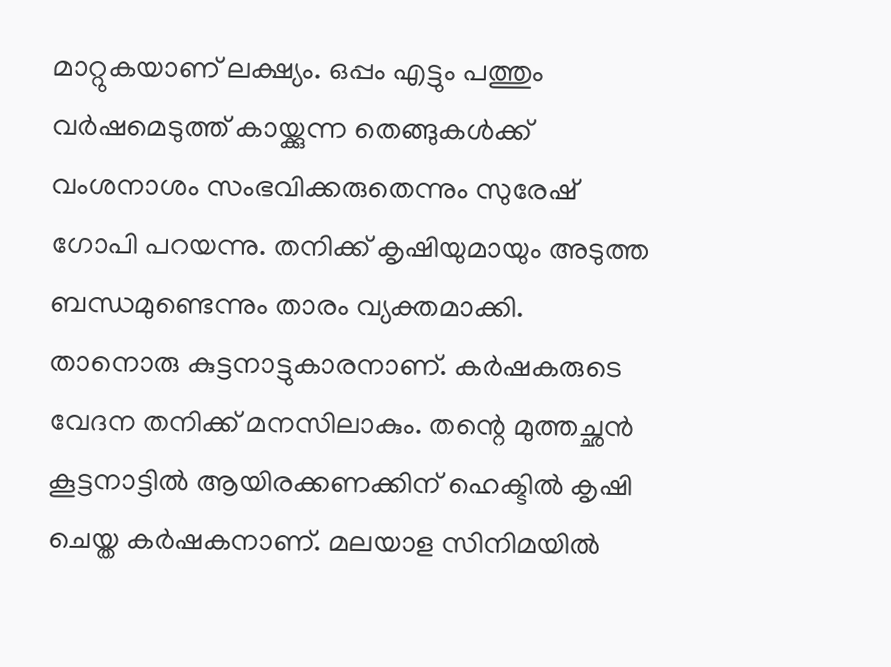മാറ്റുകയാണ് ലക്ഷ്യം. ഒപ്പം എട്ടും പത്തും വർഷമെടുത്ത് കായ്ക്കുന്ന തെങ്ങുകൾക്ക് വംശനാശം സംഭവിക്കരുതെന്നും സുരേഷ് ഗോപി പറയന്നു. തനിക്ക് കൃഷിയുമായും അടുത്ത ബന്ധമുണ്ടെന്നും താരം വ്യക്തമാക്കി. താനൊരു കുട്ടനാട്ടുകാരനാണ്. കർഷകരുടെ വേദന തനിക്ക് മനസിലാകും. തന്റെ മുത്തച്ഛൻ കൂട്ടനാട്ടിൽ ആയിരക്കണക്കിന് ഹെക്ടിൽ കൃഷി ചെയ്ത കർഷകനാണ്. മലയാള സിനിമയിൽ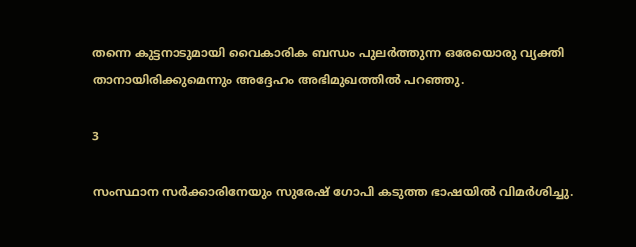തന്നെ കുട്ടനാടുമായി വൈകാരിക ബന്ധം പുലർത്തുന്ന ഒരേയൊരു വ്യക്തി താനായിരിക്കുമെന്നും അദ്ദേഹം അഭിമുഖത്തിൽ പറഞ്ഞു.

3

സംസ്ഥാന സർക്കാരിനേയും സുരേഷ് ഗോപി കടുത്ത ഭാഷയിൽ വിമർശിച്ചു.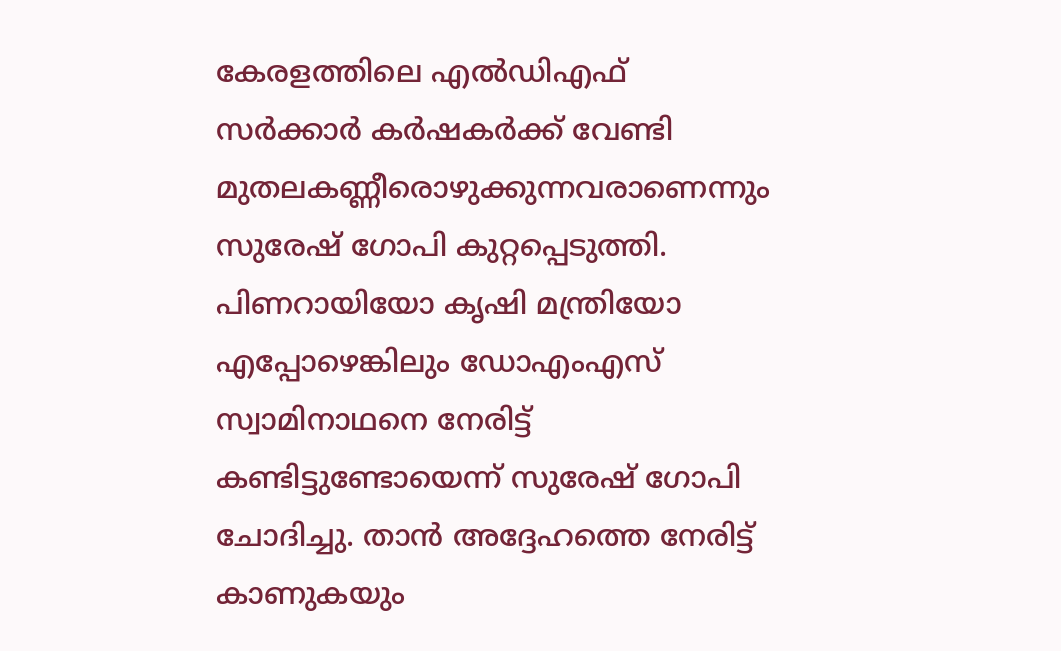കേരളത്തിലെ എൽഡിഎഫ് സർക്കാർ കർഷകർക്ക് വേണ്ടി മുതലകണ്ണീരൊഴുക്കുന്നവരാണെന്നും സുരേഷ് ഗോപി കുറ്റപ്പെടുത്തി. പിണറായിയോ കൃഷി മന്ത്രിയോ എപ്പോഴെങ്കിലും ഡോഎംഎസ് സ്വാമിനാഥനെ നേരിട്ട് കണ്ടിട്ടുണ്ടോയെന്ന് സുരേഷ് ഗോപി ചോദിച്ചു. താൻ അദ്ദേഹത്തെ നേരിട്ട് കാണുകയും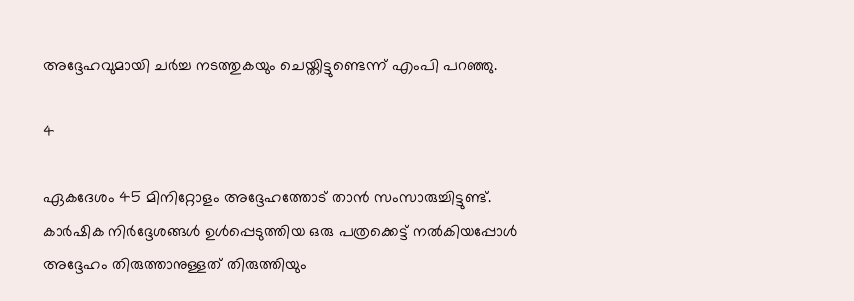അദ്ദേഹവുമായി ചർച്ച നടത്തുകയും ചെയ്തിട്ടുണ്ടെന്ന് എംപി പറഞ്ഞു.

4

ഏകദേശം 45 മിനിറ്റോളം അദ്ദേഹത്തോട് താൻ സംസാരുച്ചിട്ടുണ്ട്. കാർഷിക നിർദ്ദേശങ്ങൾ ഉൾപ്പെടുത്തിയ ഒരു പത്രക്കെട്ട് നൽകിയപ്പോൾ അദ്ദേഹം തിരുത്താനുള്ളത് തിരുത്തിയും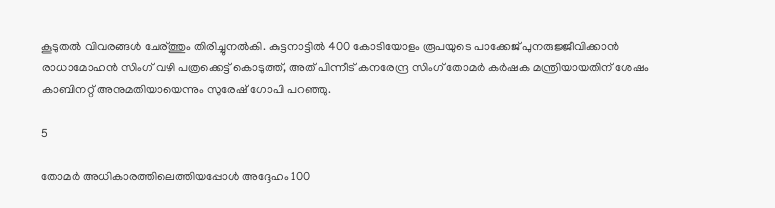കൂടുതൽ വിവരങ്ങൾ ചേര്‌ത്തും തിരിച്ചുനൽകി. കുട്ടനാട്ടിൽ 400 കോടിയോളം രൂപയുടെ പാക്കേജ് പുനരുജ്ജീവിക്കാൻ രാധാമോഹൻ സിംഗ് വഴി പത്രക്കെട്ട് കൊടുത്ത്, അത് പിന്നീട് കനരേന്ദ്ര സിംഗ് തോമർ കർഷക മന്ത്രിയായതിന് ശേഷം കാബിനറ്റ് അനുമതിയായെന്നും സുരേഷ് ഗോപി പറഞ്ഞു.

5

തോമർ അധികാരത്തിലെത്തിയപ്പോൾ അദ്ദേഹം 100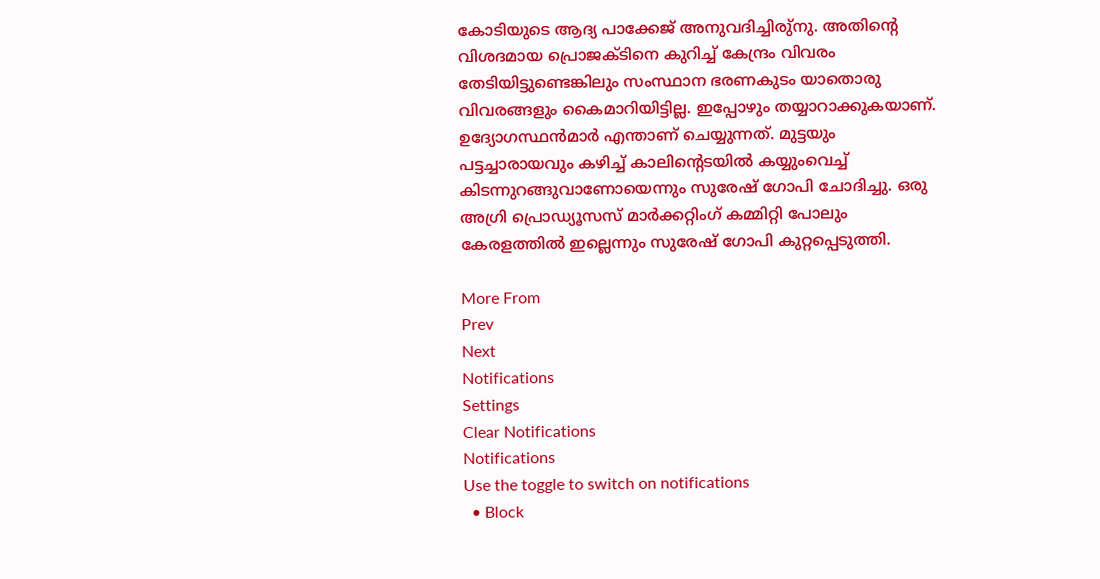കോടിയുടെ ആദ്യ പാക്കേജ് അനുവദിച്ചിരു്നു. അതിന്റെ വിശദമായ പ്രൊജക്ടിനെ കുറിച്ച് കേന്ദ്രം വിവരം തേടിയിട്ടുണ്ടെങ്കിലും സംസ്ഥാന ഭരണകുടം യാതൊരു വിവരങ്ങളും കൈമാറിയിട്ടില്ല. ഇപ്പോഴും തയ്യാറാക്കുകയാണ്. ഉദ്യോഗസ്ഥൻമാർ എന്താണ് ചെയ്യുന്നത്. മുട്ടയും പട്ടച്ചാരായവും കഴിച്ച് കാലിന്റെടയിൽ കയ്യുംവെച്ച് കിടന്നുറങ്ങുവാണോയെന്നും സുരേഷ് ഗോപി ചോദിച്ചു. ഒരു അഗ്രി പ്രൊഡ്യൂസസ് മാർക്കറ്റിംഗ് കമ്മിറ്റി പോലും കേരളത്തിൽ ഇല്ലെന്നും സുരേഷ് ഗോപി കുറ്റപ്പെടുത്തി.

More From
Prev
Next
Notifications
Settings
Clear Notifications
Notifications
Use the toggle to switch on notifications
  • Block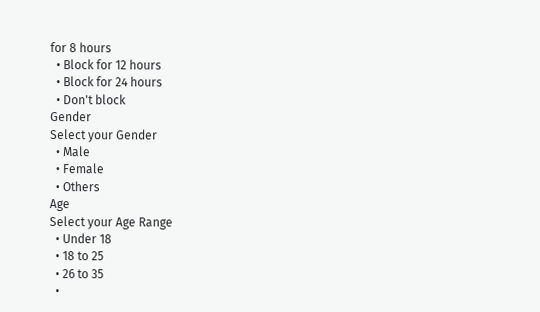for 8 hours
  • Block for 12 hours
  • Block for 24 hours
  • Don't block
Gender
Select your Gender
  • Male
  • Female
  • Others
Age
Select your Age Range
  • Under 18
  • 18 to 25
  • 26 to 35
  •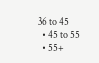36 to 45
  • 45 to 55
  • 55+